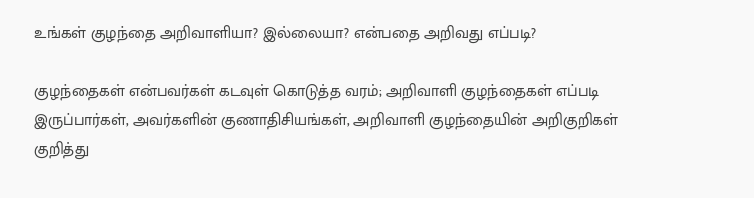உங்கள் குழந்தை அறிவாளியா? இல்லையா? என்பதை அறிவது எப்படி?

குழந்தைகள் என்பவர்கள் கடவுள் கொடுத்த வரம்; அறிவாளி குழந்தைகள் எப்படி இருப்பார்கள், அவர்களின் குணாதிசியங்கள், அறிவாளி குழந்தையின் அறிகுறிகள் குறித்து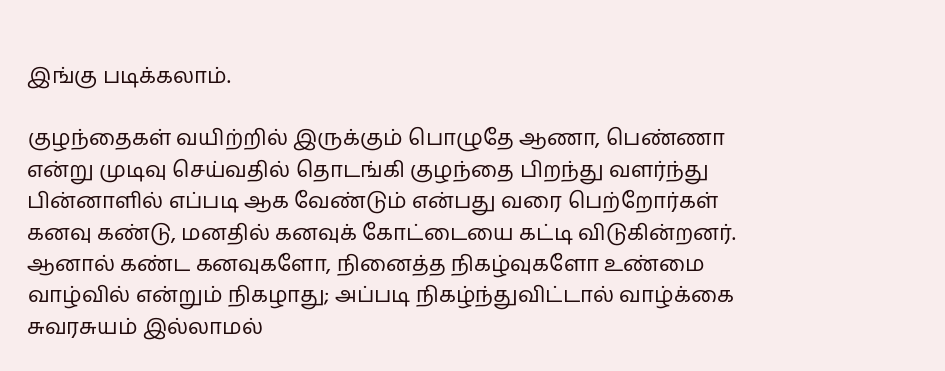இங்கு படிக்கலாம்.

குழந்தைகள் வயிற்றில் இருக்கும் பொழுதே ஆணா, பெண்ணா என்று முடிவு செய்வதில் தொடங்கி குழந்தை பிறந்து வளர்ந்து பின்னாளில் எப்படி ஆக வேண்டும் என்பது வரை பெற்றோர்கள் கனவு கண்டு, மனதில் கனவுக் கோட்டையை கட்டி விடுகின்றனர். ஆனால் கண்ட கனவுகளோ, நினைத்த நிகழ்வுகளோ உண்மை வாழ்வில் என்றும் நிகழாது; அப்படி நிகழ்ந்துவிட்டால் வாழ்க்கை சுவரசுயம் இல்லாமல்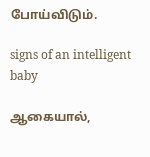போய்விடும்.

signs of an intelligent baby

ஆகையால்,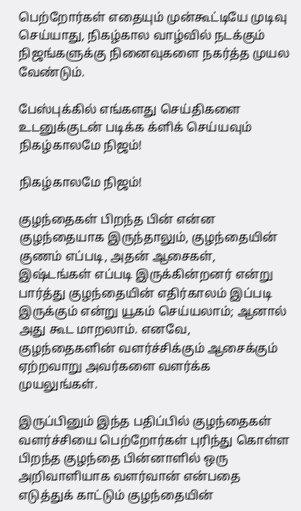பெற்றோர்கள் எதையும் முன்கூட்டியே முடிவு செய்யாது, நிகழ்கால வாழ்வில் நடக்கும் நிஜங்களுக்கு நினைவுகளை நகர்த்த முயல வேண்டும்.

பேஸ்புக்கில் எங்களது செய்திகளை உடனுக்குடன் படிக்க க்ளிக் செய்யவும்
நிகழ்காலமே நிஜம்!

நிகழ்காலமே நிஜம்!

குழந்தைகள் பிறந்த பின் என்ன குழந்தையாக இருந்தாலும், குழந்தையின் குணம் எப்படி, அதன் ஆசைகள், இஷ்டங்கள் எப்படி இருக்கின்றனர் என்று பார்த்து குழந்தையின் எதிர்காலம் இப்படி இருக்கும் என்று யூகம் செய்யலாம்; ஆனால் அது கூட மாறலாம். எனவே, குழந்தைகளின் வளர்ச்சிக்கும் ஆசைக்கும் ஏற்றவாறு அவர்களை வளர்க்க முயலுங்கள்.

இருப்பினும் இந்த பதிப்பில் குழந்தைகள் வளர்ச்சியை பெற்றோர்கள் புரிந்து கொள்ள பிறந்த குழந்தை பின்னாளில் ஒரு அறிவாளியாக வளர்வான் என்பதை எடுத்துக் காட்டும் குழந்தையின்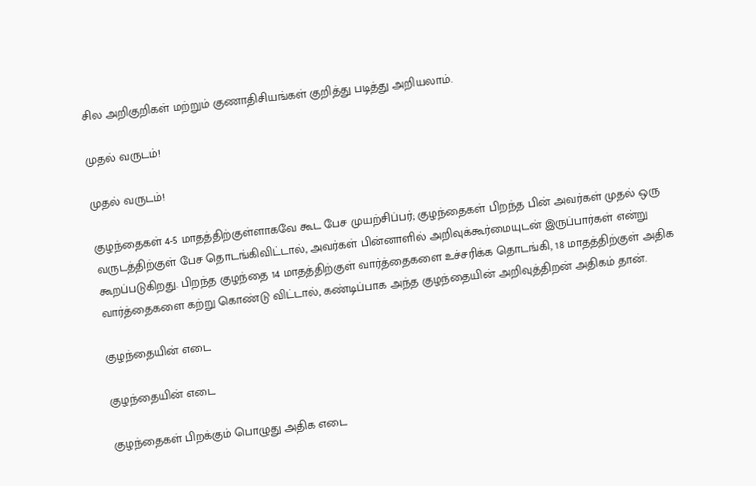சில அறிகுறிகள் மற்றும் குணாதிசியங்கள் குறித்து படித்து அறியலாம்.

முதல் வருடம்!

முதல் வருடம்!

குழந்தைகள் 4-5 மாதத்திற்குள்ளாகவே கூட பேச முயற்சிப்பர்; குழந்தைகள் பிறந்த பின் அவர்கள் முதல் ஒரு வருடத்திற்குள் பேச தொடங்கிவிட்டால், அவர்கள் பின்னாளில் அறிவுக்கூர்மையுடன் இருப்பார்கள் என்று கூறப்படுகிறது. பிறந்த குழந்தை 14 மாதத்திற்குள் வார்த்தைகளை உச்சரிக்க தொடங்கி, 18 மாதத்திற்குள் அதிக வார்த்தைகளை கற்று கொண்டு விட்டால், கண்டிப்பாக அந்த குழந்தையின் அறிவுத்திறன் அதிகம் தான்.

குழந்தையின் எடை

குழந்தையின் எடை

குழந்தைகள் பிறக்கும் பொழுது அதிக எடை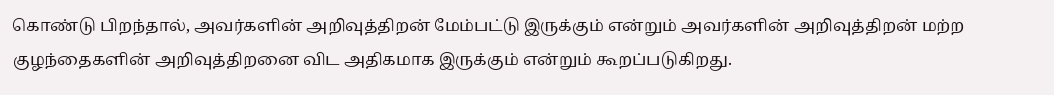கொண்டு பிறந்தால், அவர்களின் அறிவுத்திறன் மேம்பட்டு இருக்கும் என்றும் அவர்களின் அறிவுத்திறன் மற்ற குழந்தைகளின் அறிவுத்திறனை விட அதிகமாக இருக்கும் என்றும் கூறப்படுகிறது.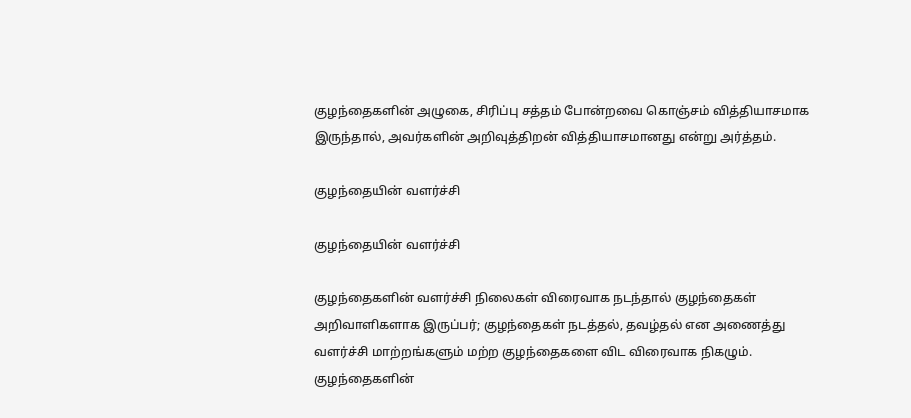குழந்தைகளின் அழுகை, சிரிப்பு சத்தம் போன்றவை கொஞ்சம் வித்தியாசமாக இருந்தால், அவர்களின் அறிவுத்திறன் வித்தியாசமானது என்று அர்த்தம்.

குழந்தையின் வளர்ச்சி

குழந்தையின் வளர்ச்சி

குழந்தைகளின் வளர்ச்சி நிலைகள் விரைவாக நடந்தால் குழந்தைகள் அறிவாளிகளாக இருப்பர்; குழந்தைகள் நடத்தல், தவழ்தல் என அணைத்து வளர்ச்சி மாற்றங்களும் மற்ற குழந்தைகளை விட விரைவாக நிகழும். குழந்தைகளின்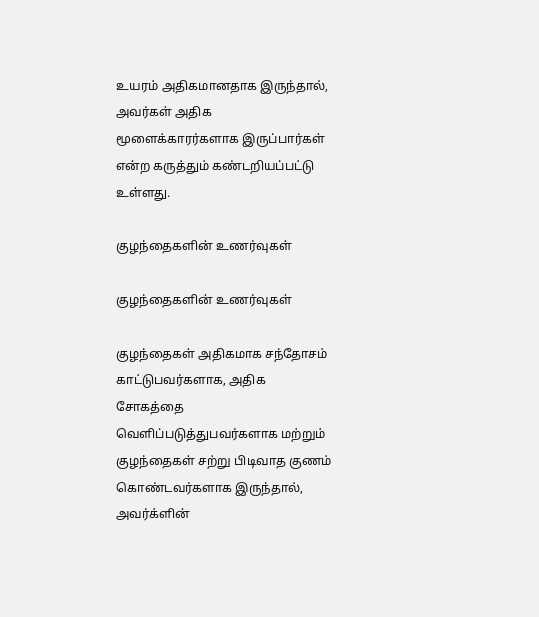உயரம் அதிகமானதாக இருந்தால், அவர்கள் அதிக மூளைக்காரர்களாக இருப்பார்கள் என்ற கருத்தும் கண்டறியப்பட்டு உள்ளது.

குழந்தைகளின் உணர்வுகள்

குழந்தைகளின் உணர்வுகள்

குழந்தைகள் அதிகமாக சந்தோசம் காட்டுபவர்களாக, அதிக சோகத்தை வெளிப்படுத்துபவர்களாக மற்றும் குழந்தைகள் சற்று பிடிவாத குணம் கொண்டவர்களாக இருந்தால், அவர்க்ளின்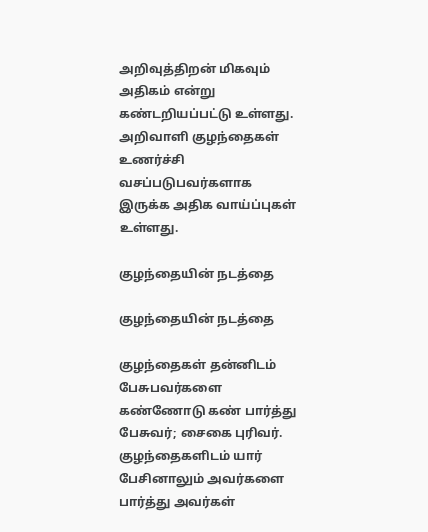அறிவுத்திறன் மிகவும் அதிகம் என்று கண்டறியப்பட்டு உள்ளது. அறிவாளி குழந்தைகள் உணர்ச்சி வசப்படுபவர்களாக இருக்க அதிக வாய்ப்புகள் உள்ளது.

குழந்தையின் நடத்தை

குழந்தையின் நடத்தை

குழந்தைகள் தன்னிடம் பேசுபவர்களை கண்ணோடு கண் பார்த்து பேசுவர்; சைகை புரிவர். குழந்தைகளிடம் யார் பேசினாலும் அவர்களை பார்த்து அவர்கள்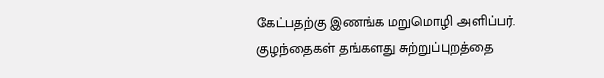கேட்பதற்கு இணங்க மறுமொழி அளிப்பர். குழந்தைகள் தங்களது சுற்றுப்புறத்தை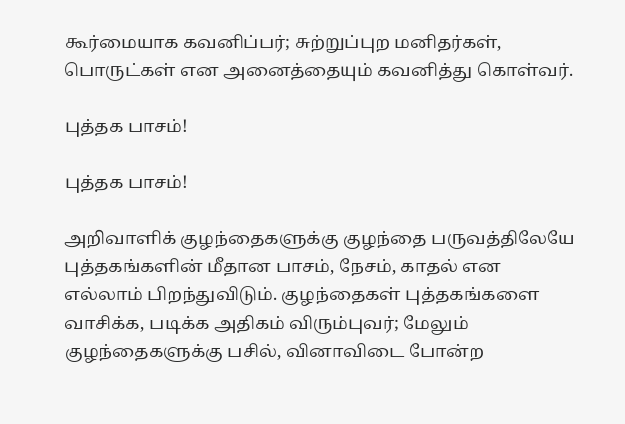கூர்மையாக கவனிப்பர்; சுற்றுப்புற மனிதர்கள், பொருட்கள் என அனைத்தையும் கவனித்து கொள்வர்.

புத்தக பாசம்!

புத்தக பாசம்!

அறிவாளிக் குழந்தைகளுக்கு குழந்தை பருவத்திலேயே புத்தகங்களின் மீதான பாசம், நேசம், காதல் என எல்லாம் பிறந்துவிடும். குழந்தைகள் புத்தகங்களை வாசிக்க, படிக்க அதிகம் விரும்புவர்; மேலும் குழந்தைகளுக்கு பசில், வினாவிடை போன்ற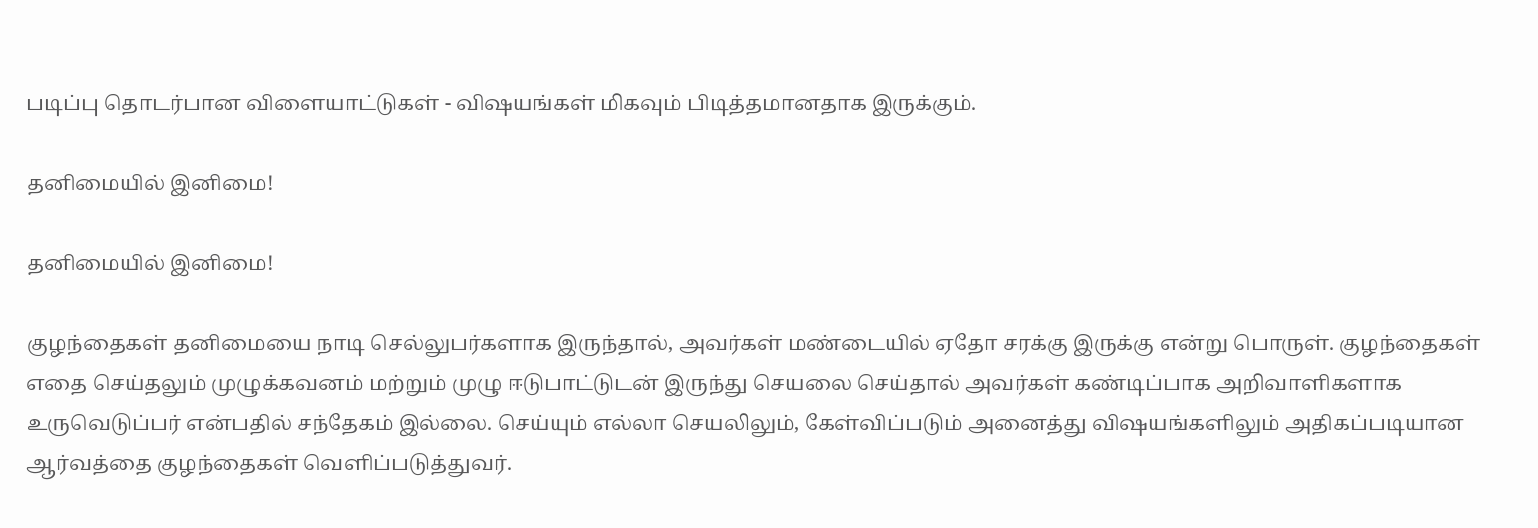படிப்பு தொடர்பான விளையாட்டுகள் - விஷயங்கள் மிகவும் பிடித்தமானதாக இருக்கும்.

தனிமையில் இனிமை!

தனிமையில் இனிமை!

குழந்தைகள் தனிமையை நாடி செல்லுபர்களாக இருந்தால், அவர்கள் மண்டையில் ஏதோ சரக்கு இருக்கு என்று பொருள். குழந்தைகள் எதை செய்தலும் முழுக்கவனம் மற்றும் முழு ஈடுபாட்டுடன் இருந்து செயலை செய்தால் அவர்கள் கண்டிப்பாக அறிவாளிகளாக உருவெடுப்பர் என்பதில் சந்தேகம் இல்லை. செய்யும் எல்லா செயலிலும், கேள்விப்படும் அனைத்து விஷயங்களிலும் அதிகப்படியான ஆர்வத்தை குழந்தைகள் வெளிப்படுத்துவர்.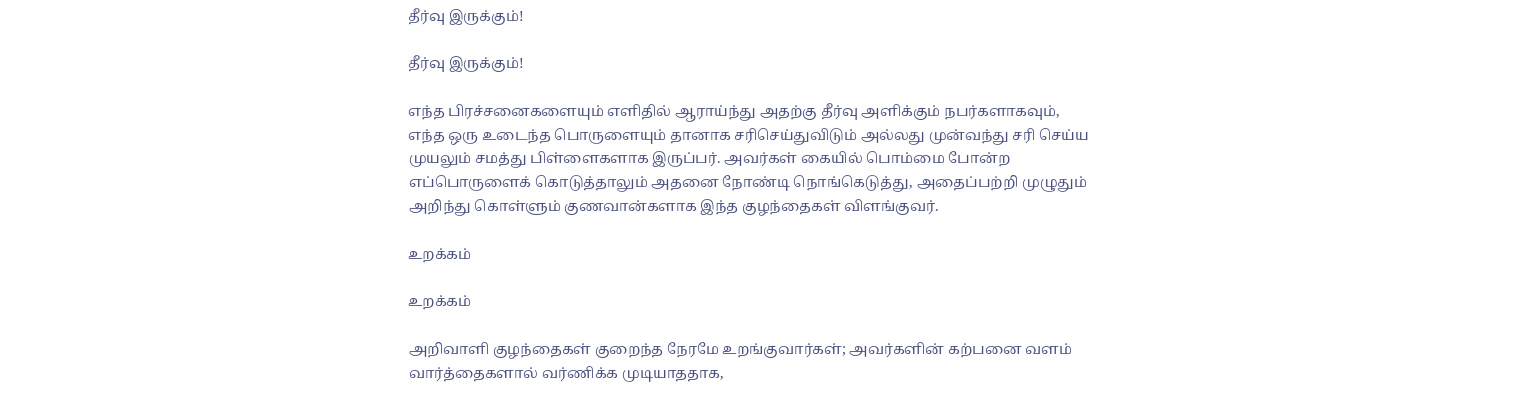தீர்வு இருக்கும்!

தீர்வு இருக்கும்!

எந்த பிரச்சனைகளையும் எளிதில் ஆராய்ந்து அதற்கு தீர்வு அளிக்கும் நபர்களாகவும், எந்த ஒரு உடைந்த பொருளையும் தானாக சரிசெய்துவிடும் அல்லது முன்வந்து சரி செய்ய முயலும் சமத்து பிள்ளைகளாக இருப்பர். அவர்கள் கையில் பொம்மை போன்ற எப்பொருளைக் கொடுத்தாலும் அதனை நோண்டி நொங்கெடுத்து, அதைப்பற்றி முழுதும் அறிந்து கொள்ளும் குணவான்களாக இந்த குழந்தைகள் விளங்குவர்.

உறக்கம்

உறக்கம்

அறிவாளி குழந்தைகள் குறைந்த நேரமே உறங்குவார்கள்; அவர்களின் கற்பனை வளம் வார்த்தைகளால் வர்ணிக்க முடியாததாக,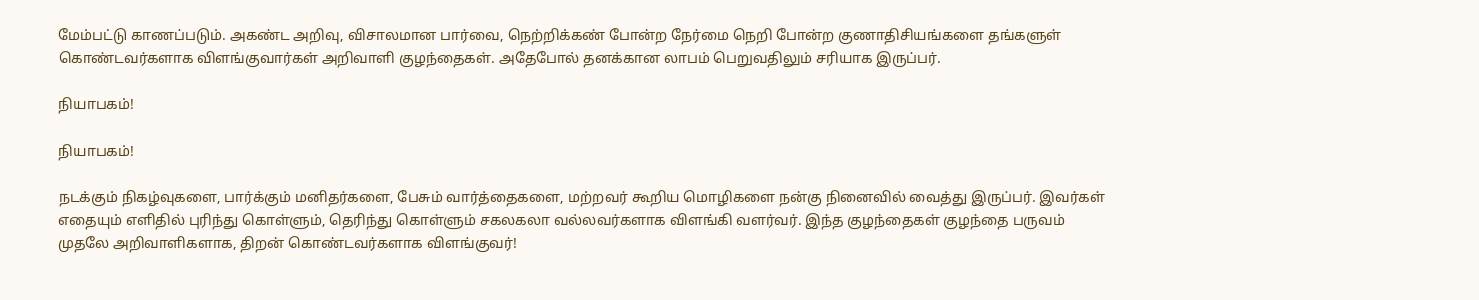மேம்பட்டு காணப்படும். அகண்ட அறிவு, விசாலமான பார்வை, நெற்றிக்கண் போன்ற நேர்மை நெறி போன்ற குணாதிசியங்களை தங்களுள் கொண்டவர்களாக விளங்குவார்கள் அறிவாளி குழந்தைகள். அதேபோல் தனக்கான லாபம் பெறுவதிலும் சரியாக இருப்பர்.

நியாபகம்!

நியாபகம்!

நடக்கும் நிகழ்வுகளை, பார்க்கும் மனிதர்களை, பேசும் வார்த்தைகளை, மற்றவர் கூறிய மொழிகளை நன்கு நினைவில் வைத்து இருப்பர். இவர்கள் எதையும் எளிதில் புரிந்து கொள்ளும், தெரிந்து கொள்ளும் சகலகலா வல்லவர்களாக விளங்கி வளர்வர். இந்த குழந்தைகள் குழந்தை பருவம் முதலே அறிவாளிகளாக, திறன் கொண்டவர்களாக விளங்குவர்!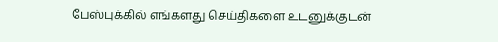பேஸ்புக்கில் எங்களது செய்திகளை உடனுக்குடன்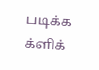படிக்க க்ளிக்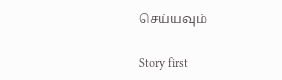செய்யவும்

Story first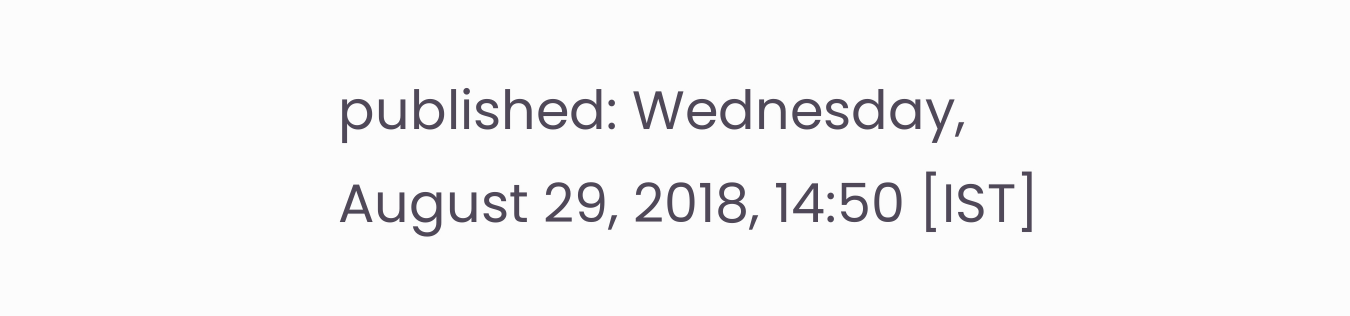published: Wednesday, August 29, 2018, 14:50 [IST]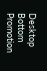Desktop Bottom Promotion